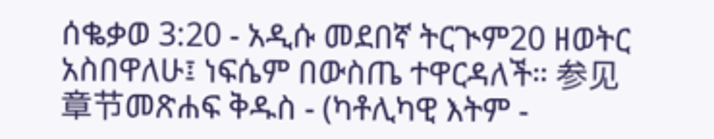ሰቈቃወ 3:20 - አዲሱ መደበኛ ትርጒም20 ዘወትር አስበዋለሁ፤ ነፍሴም በውስጤ ተዋርዳለች። 参见章节መጽሐፍ ቅዱስ - (ካቶሊካዊ እትም -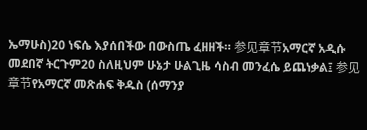ኤማሁስ)20 ነፍሴ እያሰበችው በውስጤ ፈዘዘች። 参见章节አማርኛ አዲሱ መደበኛ ትርጉም20 ስለዚህም ሁኔታ ሁልጊዜ ሳስብ መንፈሴ ይጨነቃል፤ 参见章节የአማርኛ መጽሐፍ ቅዱስ (ሰማንያ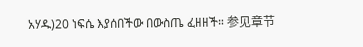አሃዱ)20 ነፍሴ እያሰበችው በውስጤ ፈዘዘች። 参见章节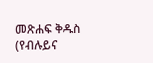መጽሐፍ ቅዱስ (የብሉይና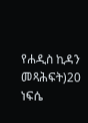የሐዲስ ኪዳን መጻሕፍት)20 ነፍሴ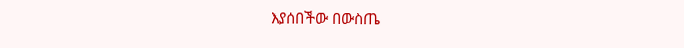እያሰበችው በውስጤ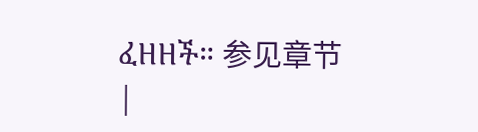ፈዘዘች። 参见章节 |